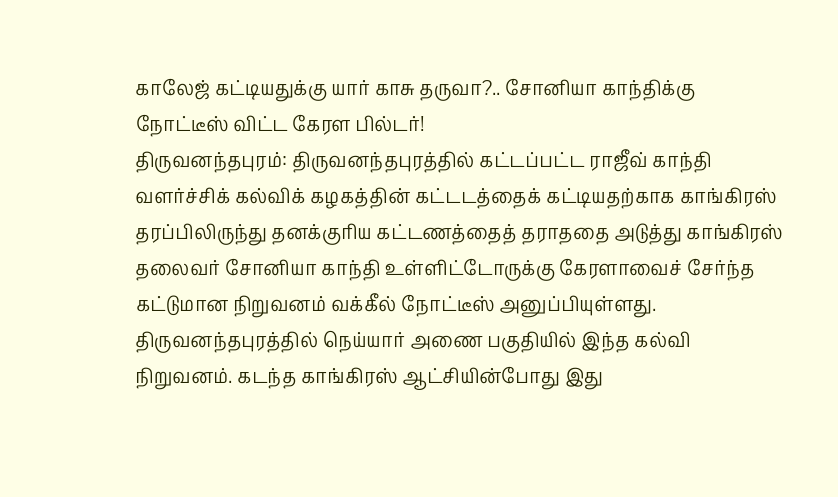காலேஜ் கட்டியதுக்கு யார் காசு தருவா?.. சோனியா காந்திக்கு நோட்டீஸ் விட்ட கேரள பில்டர்!
திருவனந்தபுரம்: திருவனந்தபுரத்தில் கட்டப்பட்ட ராஜீவ் காந்தி வளர்ச்சிக் கல்விக் கழகத்தின் கட்டடத்தைக் கட்டியதற்காக காங்கிரஸ் தரப்பிலிருந்து தனக்குரிய கட்டணத்தைத் தராததை அடுத்து காங்கிரஸ் தலைவர் சோனியா காந்தி உள்ளிட்டோருக்கு கேரளாவைச் சேர்ந்த கட்டுமான நிறுவனம் வக்கீல் நோட்டீஸ் அனுப்பியுள்ளது.
திருவனந்தபுரத்தில் நெய்யார் அணை பகுதியில் இந்த கல்வி நிறுவனம். கடந்த காங்கிரஸ் ஆட்சியின்போது இது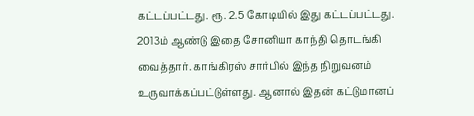கட்டப்பட்டது. ரூ. 2.5 கோடியில் இது கட்டப்பட்டது. 2013ம் ஆண்டு இதை சோனியா காந்தி தொடங்கி வைத்தார். காங்கிரஸ் சார்பில் இந்த நிறுவனம் உருவாக்கப்பட்டுள்ளது. ஆனால் இதன் கட்டுமானப்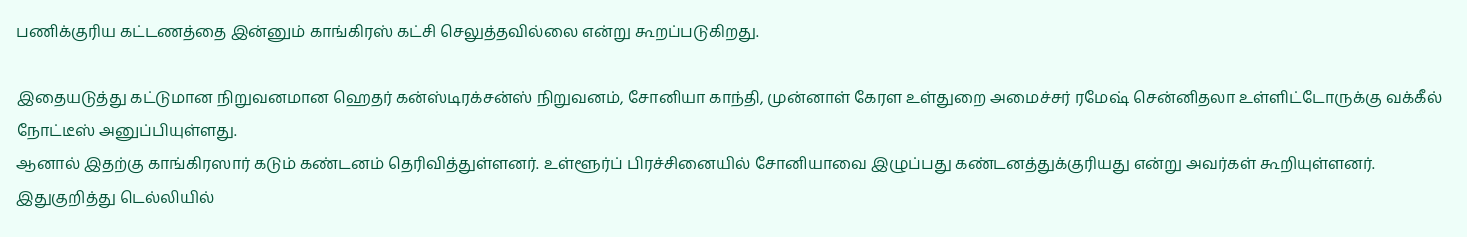பணிக்குரிய கட்டணத்தை இன்னும் காங்கிரஸ் கட்சி செலுத்தவில்லை என்று கூறப்படுகிறது.

இதையடுத்து கட்டுமான நிறுவனமான ஹெதர் கன்ஸ்டிரக்சன்ஸ் நிறுவனம், சோனியா காந்தி, முன்னாள் கேரள உள்துறை அமைச்சர் ரமேஷ் சென்னிதலா உள்ளிட்டோருக்கு வக்கீல் நோட்டீஸ் அனுப்பியுள்ளது.
ஆனால் இதற்கு காங்கிரஸார் கடும் கண்டனம் தெரிவித்துள்ளனர். உள்ளூர்ப் பிரச்சினையில் சோனியாவை இழுப்பது கண்டனத்துக்குரியது என்று அவர்கள் கூறியுள்ளனர்.
இதுகுறித்து டெல்லியில்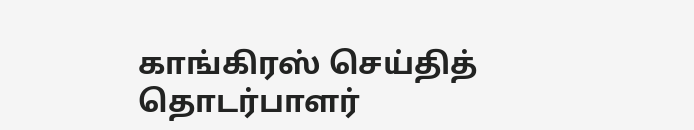காங்கிரஸ் செய்தித் தொடர்பாளர்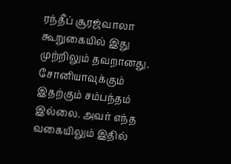ரந்தீப் சூரஜ்வாலா கூறுகையில் இது முற்றிலும் தவறானது. சோனியாவுக்கும் இதற்கும் சம்பந்தம் இல்லை. அவர் எந்த வகையிலும் இதில்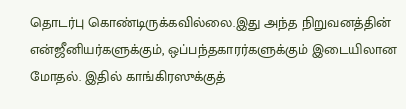தொடர்பு கொண்டிருக்கவில்லை.இது அந்த நிறுவனத்தின் என்ஜீனியர்களுக்கும், ஒப்பந்தகாரர்களுக்கும் இடையிலான மோதல். இதில் காங்கிரஸுக்குத்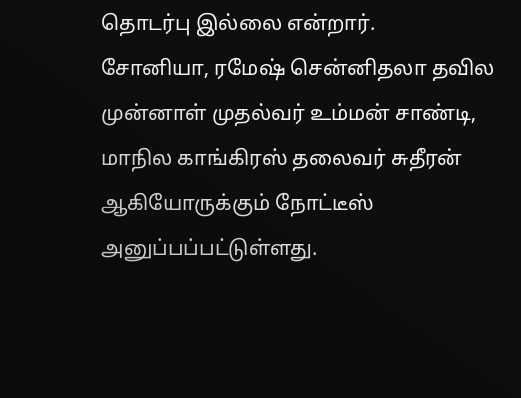தொடர்பு இல்லை என்றார்.
சோனியா, ரமேஷ் சென்னிதலா தவில முன்னாள் முதல்வர் உம்மன் சாண்டி, மாநில காங்கிரஸ் தலைவர் சுதீரன் ஆகியோருக்கும் நோட்டீஸ் அனுப்பப்பட்டுள்ளது.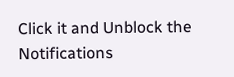Click it and Unblock the Notifications